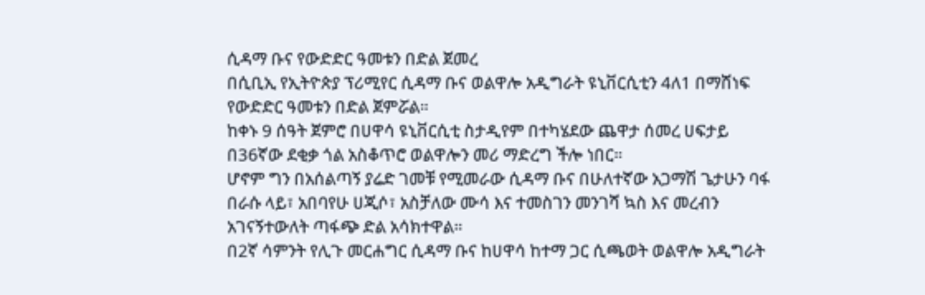ሲዳማ ቡና የውድድር ዓመቱን በድል ጀመረ
በሲቢኢ የኢትዮጵያ ፕሪሚየር ሲዳማ ቡና ወልዋሎ አዲግራት ዩኒቨርሲቲን 4ለ1 በማሸነፍ የውድድር ዓመቱን በድል ጀምሯል።
ከቀኑ 9 ሰዓት ጀምሮ በሀዋሳ ዩኒቨርሲቲ ስታዲየም በተካሄደው ጨዋታ ሰመረ ሀፍታይ በ36ኛው ደቂቃ ጎል አስቆጥሮ ወልዋሎን መሪ ማድረግ ችሎ ነበር።
ሆኖም ግን በአሰልጣኝ ያሬድ ገመቹ የሚመራው ሲዳማ ቡና በሁለተኛው አጋማሽ ጌታሁን ባፋ በራሱ ላይ፣ አበባየሁ ሀጂሶ፣ አስቻለው ሙሳ እና ተመስገን መንገሻ ኳስ እና መረብን አገናኝተውለት ጣፋጭ ድል አሳክተዋል።
በ2ኛ ሳምንት የሊጉ መርሐግር ሲዳማ ቡና ከሀዋሳ ከተማ ጋር ሲጫወት ወልዋሎ አዲግራት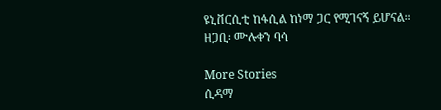ዩኒቨርሲቲ ከፋሲል ከነማ ጋር የሚገናኝ ይሆናል።
ዘጋቢ፡ ሙሉቀን ባሳ

More Stories
ሲዳማ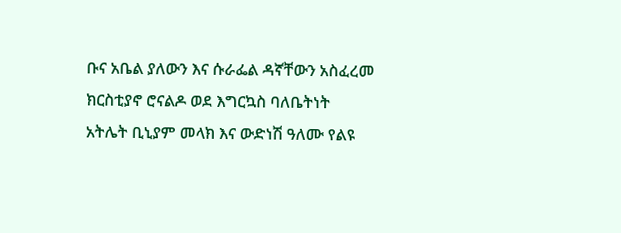ቡና አቤል ያለውን እና ሱራፌል ዳኛቸውን አስፈረመ
ክርስቲያኖ ሮናልዶ ወደ እግርኳስ ባለቤትነት
አትሌት ቢኒያም መላክ እና ውድነሽ ዓለሙ የልዩ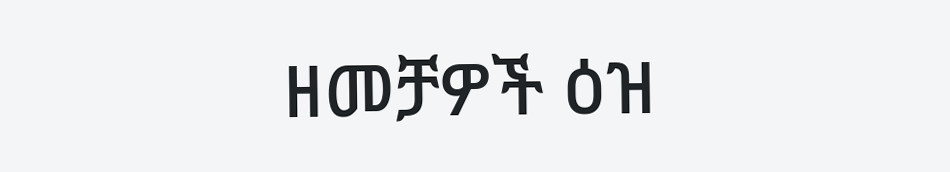ዘመቻዎች ዕዝ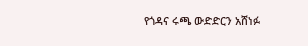የጎዳና ሩጫ ውድድርን አሸነፉ